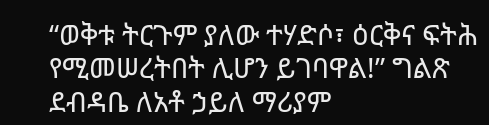“ወቅቱ ትርጉም ያለው ተሃድሶ፣ ዕርቅና ፍትሕ የሚመሠረትበት ሊሆን ይገባዋል!” ግልጽ ደብዳቤ ለአቶ ኃይለ ማሪያም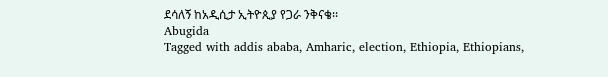ደሳለኝ ከአዲሲታ ኢትዮጲያ የጋራ ንቅናቄ፡፡
Abugida
Tagged with addis ababa, Amharic, election, Ethiopia, Ethiopians,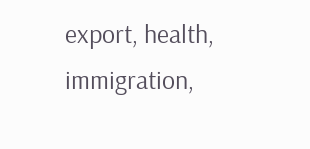export, health, immigration,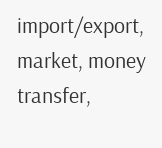import/export, market, money transfer,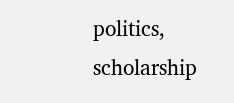politics, scholarship